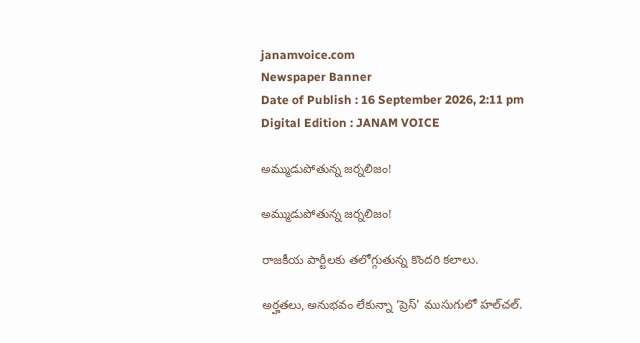janamvoice.com
Newspaper Banner
Date of Publish : 16 September 2026, 2:11 pm Digital Edition : JANAM VOICE

అమ్ముడుపోతున్న జర్నలిజం!

అమ్ముడుపోతున్న జర్నలిజం!

రాజకీయ పార్టీలకు తలోగ్గుతున్న కొందరి కలాలు.

అర్హతలు, అనుభవం లేకున్నా ‘ప్రెస్’ ముసుగులో హల్‌చల్.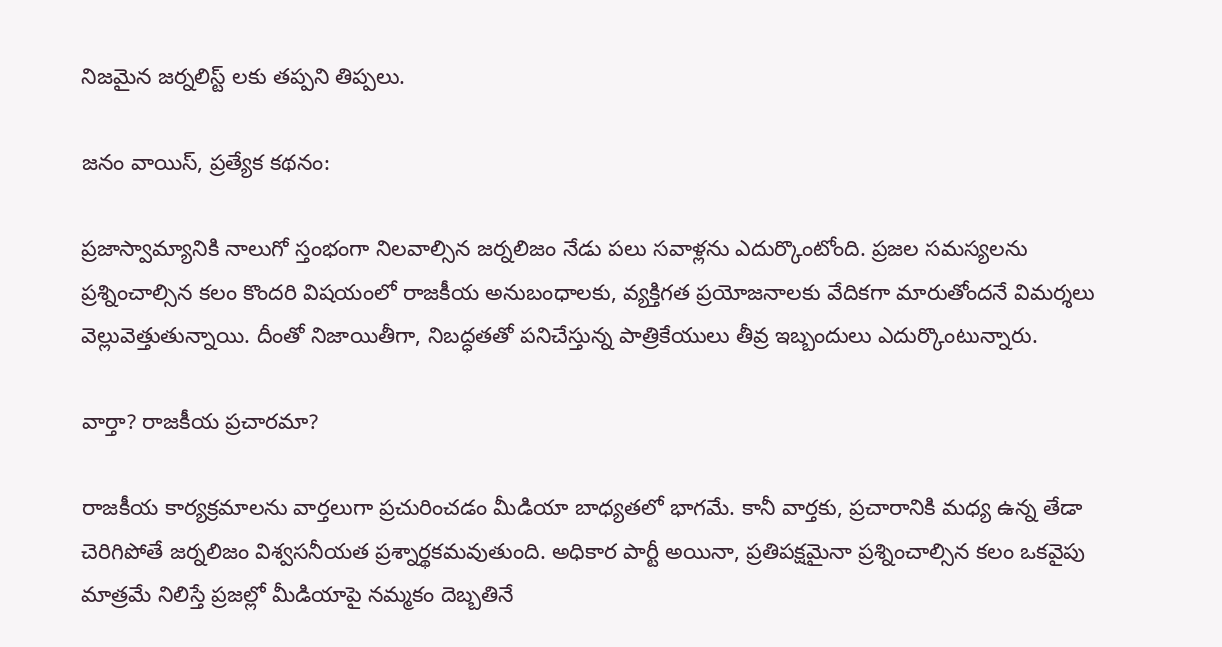నిజమైన జర్నలిస్ట్ లకు తప్పని తిప్పలు.

జనం వాయిస్, ప్రత్యేక కథనం:

ప్రజాస్వామ్యానికి నాలుగో స్తంభంగా నిలవాల్సిన జర్నలిజం నేడు పలు సవాళ్లను ఎదుర్కొంటోంది. ప్రజల సమస్యలను ప్రశ్నించాల్సిన కలం కొందరి విషయంలో రాజకీయ అనుబంధాలకు, వ్యక్తిగత ప్రయోజనాలకు వేదికగా మారుతోందనే విమర్శలు వెల్లువెత్తుతున్నాయి. దీంతో నిజాయితీగా, నిబద్ధతతో పనిచేస్తున్న పాత్రికేయులు తీవ్ర ఇబ్బందులు ఎదుర్కొంటున్నారు.

వార్తా? రాజకీయ ప్రచారమా?

రాజకీయ కార్యక్రమాలను వార్తలుగా ప్రచురించడం మీడియా బాధ్యతలో భాగమే. కానీ వార్తకు, ప్రచారానికి మధ్య ఉన్న తేడా చెరిగిపోతే జర్నలిజం విశ్వసనీయత ప్రశ్నార్థకమవుతుంది. అధికార పార్టీ అయినా, ప్రతిపక్షమైనా ప్రశ్నించాల్సిన కలం ఒకవైపు మాత్రమే నిలిస్తే ప్రజల్లో మీడియాపై నమ్మకం దెబ్బతినే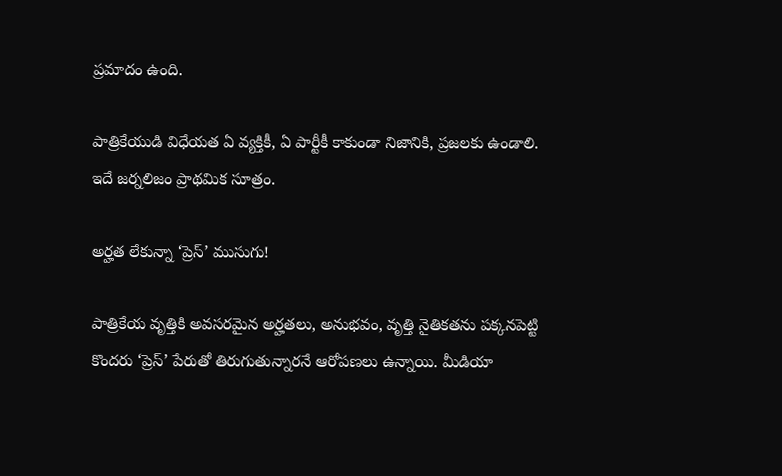ప్రమాదం ఉంది.

పాత్రికేయుడి విధేయత ఏ వ్యక్తికీ, ఏ పార్టీకీ కాకుండా నిజానికి, ప్రజలకు ఉండాలి. ఇదే జర్నలిజం ప్రాథమిక సూత్రం.

అర్హత లేకున్నా ‘ప్రెస్’ ముసుగు!

పాత్రికేయ వృత్తికి అవసరమైన అర్హతలు, అనుభవం, వృత్తి నైతికతను పక్కనపెట్టి కొందరు ‘ప్రెస్’ పేరుతో తిరుగుతున్నారనే ఆరోపణలు ఉన్నాయి. మీడియా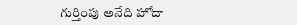గుర్తింపు అనేది హోదా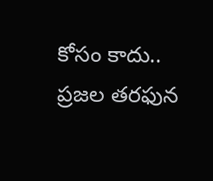కోసం కాదు.. ప్రజల తరఫున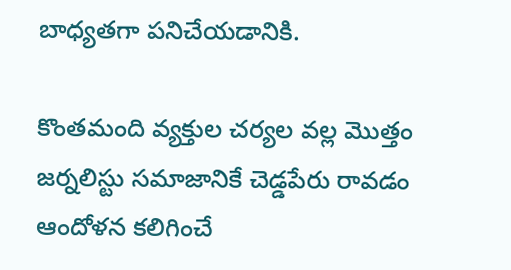బాధ్యతగా పనిచేయడానికి.

కొంతమంది వ్యక్తుల చర్యల వల్ల మొత్తం జర్నలిస్టు సమాజానికే చెడ్డపేరు రావడం ఆందోళన కలిగించే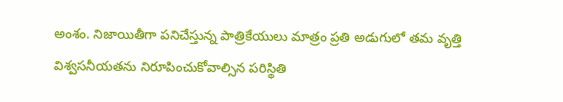అంశం. నిజాయితీగా పనిచేస్తున్న పాత్రికేయులు మాత్రం ప్రతి అడుగులో తమ వృత్తి విశ్వసనీయతను నిరూపించుకోవాల్సిన పరిస్థితి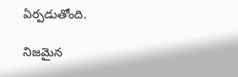ఏర్పడుతోంది.

నిజమైన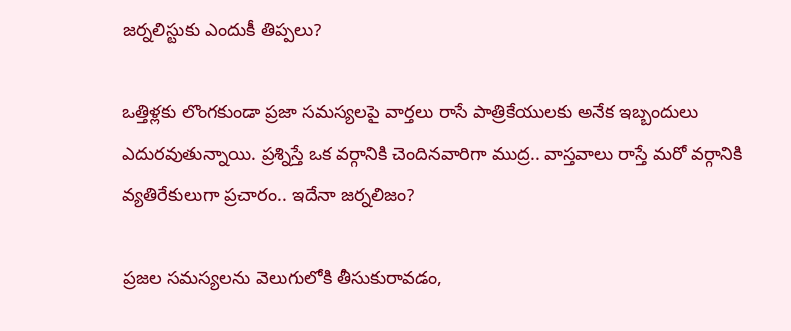జర్నలిస్టుకు ఎందుకీ తిప్పలు?

ఒత్తిళ్లకు లొంగకుండా ప్రజా సమస్యలపై వార్తలు రాసే పాత్రికేయులకు అనేక ఇబ్బందులు ఎదురవుతున్నాయి. ప్రశ్నిస్తే ఒక వర్గానికి చెందినవారిగా ముద్ర.. వాస్తవాలు రాస్తే మరో వర్గానికి వ్యతిరేకులుగా ప్రచారం.. ఇదేనా జర్నలిజం?

ప్రజల సమస్యలను వెలుగులోకి తీసుకురావడం,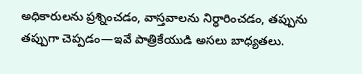అధికారులను ప్రశ్నించడం, వాస్తవాలను నిర్ధారించడం, తప్పును తప్పుగా చెప్పడం—ఇవే పాత్రికేయుడి అసలు బాధ్యతలు.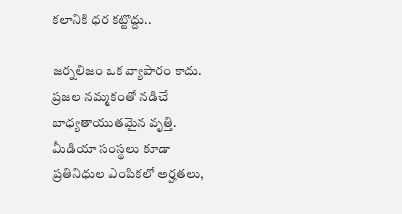కలానికి ధర కట్టొద్దు..

జర్నలిజం ఒక వ్యాపారం కాదు. ప్రజల నమ్మకంతో నడిచే బాధ్యతాయుతమైన వృత్తి. మీడియా సంస్థలు కూడా ప్రతినిధుల ఎంపికలో అర్హతలు,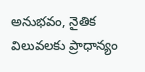అనుభవం, నైతిక విలువలకు ప్రాధాన్యం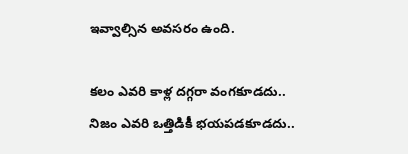ఇవ్వాల్సిన అవసరం ఉంది.

కలం ఎవరి కాళ్ల దగ్గరా వంగకూడదు..
నిజం ఎవరి ఒత్తిడికీ భయపడకూడదు..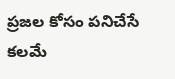ప్రజల కోసం పనిచేసే కలమే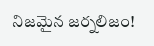నిజమైన జర్నలిజం!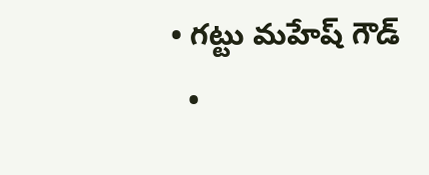• గట్టు మహేష్ గౌడ్
  •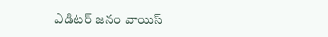ఎడిటర్ జనం వాయిస్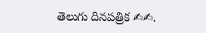తెలుగు దినపత్రిక ✍✍.